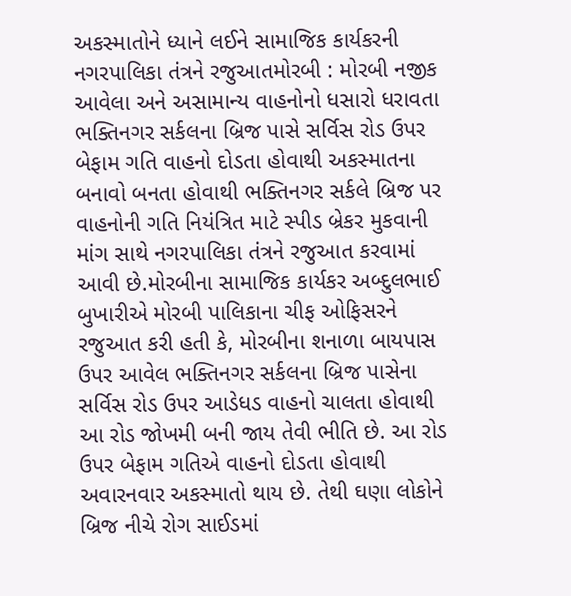અકસ્માતોને ધ્યાને લઈને સામાજિક કાર્યકરની નગરપાલિકા તંત્રને રજુઆતમોરબી : મોરબી નજીક આવેલા અને અસામાન્ય વાહનોનો ધસારો ધરાવતા ભક્તિનગર સર્કલના બ્રિજ પાસે સર્વિસ રોડ ઉપર બેફામ ગતિ વાહનો દોડતા હોવાથી અકસ્માતના બનાવો બનતા હોવાથી ભક્તિનગર સર્કલે બ્રિજ પર વાહનોની ગતિ નિયંત્રિત માટે સ્પીડ બ્રેકર મુકવાની માંગ સાથે નગરપાલિકા તંત્રને રજુઆત કરવામાં આવી છે.મોરબીના સામાજિક કાર્યકર અબ્દુલભાઈ બુખારીએ મોરબી પાલિકાના ચીફ ઓફિસરને રજુઆત કરી હતી કે, મોરબીના શનાળા બાયપાસ ઉપર આવેલ ભક્તિનગર સર્કલના બ્રિજ પાસેના સર્વિસ રોડ ઉપર આડેધડ વાહનો ચાલતા હોવાથી આ રોડ જોખમી બની જાય તેવી ભીતિ છે. આ રોડ ઉપર બેફામ ગતિએ વાહનો દોડતા હોવાથી અવારનવાર અકસ્માતો થાય છે. તેથી ઘણા લોકોને બ્રિજ નીચે રોગ સાઈડમાં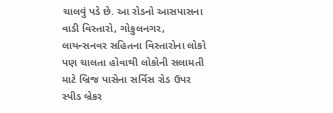ચાલવું પડે છે. આ રોડનો આસપાસના વાડી વિસ્તારો, ગોકુલનગર, લાયન્સનવર સહિતના વિસ્તારોના લોકો પણ ચાલતા હોવાથી લોકોની સલામતી માટે બ્રિજ પાસેના સર્વિસ રોડ ઉપર સ્પીડ બ્રેકર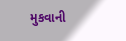મુકવાની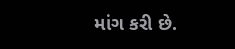માંગ કરી છે.